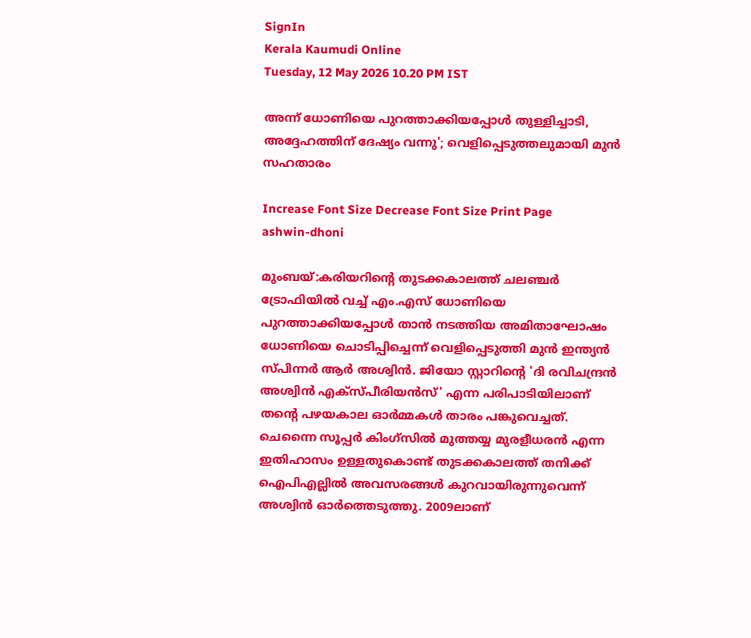SignIn
Kerala Kaumudi Online
Tuesday, 12 May 2026 10.20 PM IST

അന്ന് ധോണിയെ പുറത്താക്കിയപ്പോൾ തുള്ളിച്ചാടി, അദ്ദേഹത്തിന് ദേഷ്യം വന്നു'; വെളിപ്പെടുത്തലുമായി മുൻ സഹതാരം

Increase Font Size Decrease Font Size Print Page
ashwin-dhoni

മുംബയ്:കരിയറിന്റെ തുടക്കകാലത്ത് ചലഞ്ചർ ട്രോഫിയിൽ വച്ച് എം.എസ് ധോണിയെ പുറത്താക്കിയപ്പോൾ താൻ നടത്തിയ അമിതാഘോഷം ധോണിയെ ചൊടിപ്പിച്ചെന്ന് വെളിപ്പെടുത്തി മുൻ ഇന്ത്യൻ സ്പിന്നർ ആർ അശ്വിൻ. ജിയോ സ്റ്റാറിന്റെ 'ദി രവിചന്ദ്രൻ അശ്വിൻ എക്സ്പീരിയൻസ്' എന്ന പരിപാടിയിലാണ് തന്റെ പഴയകാല ഓർമ്മകൾ താരം പങ്കുവെച്ചത്. ചെന്നൈ സൂപ്പർ കിംഗ്‌സിൽ മുത്തയ്യ മുരളീധരൻ എന്ന ഇതിഹാസം ഉള്ളതുകൊണ്ട് തുടക്കകാലത്ത് തനിക്ക് ഐപിഎല്ലിൽ അവസരങ്ങൾ കുറവായിരുന്നുവെന്ന് അശ്വിൻ ഓർത്തെടുത്തു. 2009ലാണ്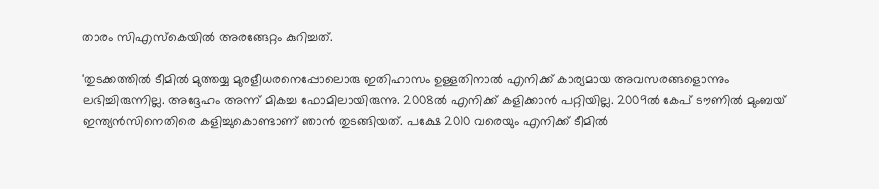താരം സിഎസ്‌കെയിൽ അരങ്ങേറ്റം കുറിച്ചത്.

'തുടക്കത്തിൽ ടീമിൽ മുത്തയ്യ മുരളീധരനെപ്പോലൊരു ഇതിഹാസം ഉള്ളതിനാൽ എനിക്ക് കാര്യമായ അവസരങ്ങളൊന്നും ലഭിച്ചിരുന്നില്ല. അദ്ദേഹം അന്ന് മികച്ച ഫോമിലായിരുന്നു. 2008ൽ എനിക്ക് കളിക്കാൻ പറ്റിയില്ല. 2009ൽ കേപ് ടൗണിൽ മുംബയ് ഇന്ത്യൻസിനെതിരെ കളിച്ചുകൊണ്ടാണ് ഞാൻ തുടങ്ങിയത്. പക്ഷേ 2010 വരെയും എനിക്ക് ടീമിൽ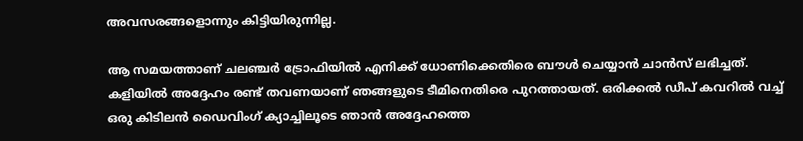അവസരങ്ങളൊന്നും കിട്ടിയിരുന്നില്ല.

ആ സമയത്താണ് ചലഞ്ചർ ട്രോഫിയിൽ എനിക്ക് ധോണിക്കെതിരെ ബൗൾ ചെയ്യാൻ ചാൻസ് ലഭിച്ചത്. കളിയിൽ അദ്ദേഹം രണ്ട് തവണയാണ് ഞങ്ങളുടെ ടീമിനെതിരെ പുറത്തായത്. ഒരിക്കൽ ഡീപ് കവറിൽ വച്ച് ഒരു കിടിലൻ ഡൈവിംഗ് ക്യാച്ചിലൂടെ ഞാൻ അദ്ദേഹത്തെ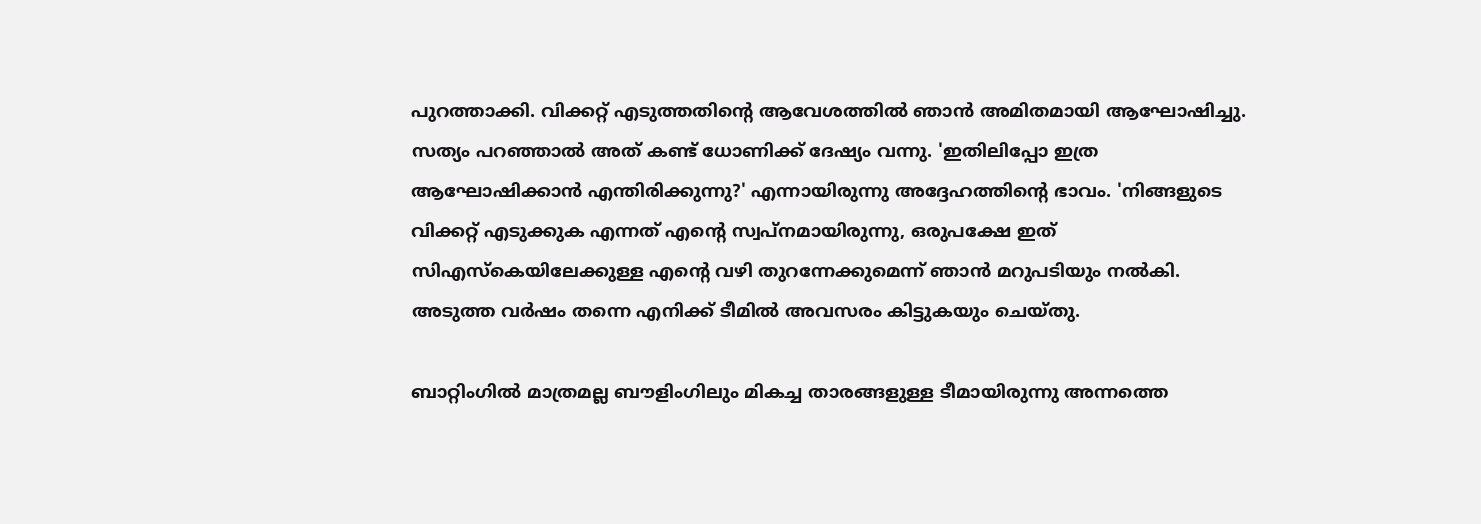പുറത്താക്കി. വിക്കറ്റ് എടുത്തതിന്റെ ആവേശത്തിൽ ഞാൻ അമിതമായി ആഘോഷിച്ചു. സത്യം പറഞ്ഞാൽ അത് കണ്ട് ധോണിക്ക് ദേഷ്യം വന്നു. 'ഇതിലിപ്പോ ഇത്ര ആഘോഷിക്കാൻ എന്തിരിക്കുന്നു?' എന്നായിരുന്നു അദ്ദേഹത്തിന്റെ ഭാവം. 'നിങ്ങളുടെ വിക്കറ്റ് എടുക്കുക എന്നത് എന്റെ സ്വപ്നമായിരുന്നു, ഒരുപക്ഷേ ഇത് സിഎസ്‌കെയിലേക്കുള്ള എന്റെ വഴി തുറന്നേക്കുമെന്ന് ഞാൻ മറുപടിയും നൽകി. അടുത്ത വർഷം തന്നെ എനിക്ക് ടീമിൽ അവസരം കിട്ടുകയും ചെയ്തു.

ബാറ്റിംഗിൽ മാത്രമല്ല ബൗളിംഗിലും മികച്ച താരങ്ങളുള്ള ടീമായിരുന്നു അന്നത്തെ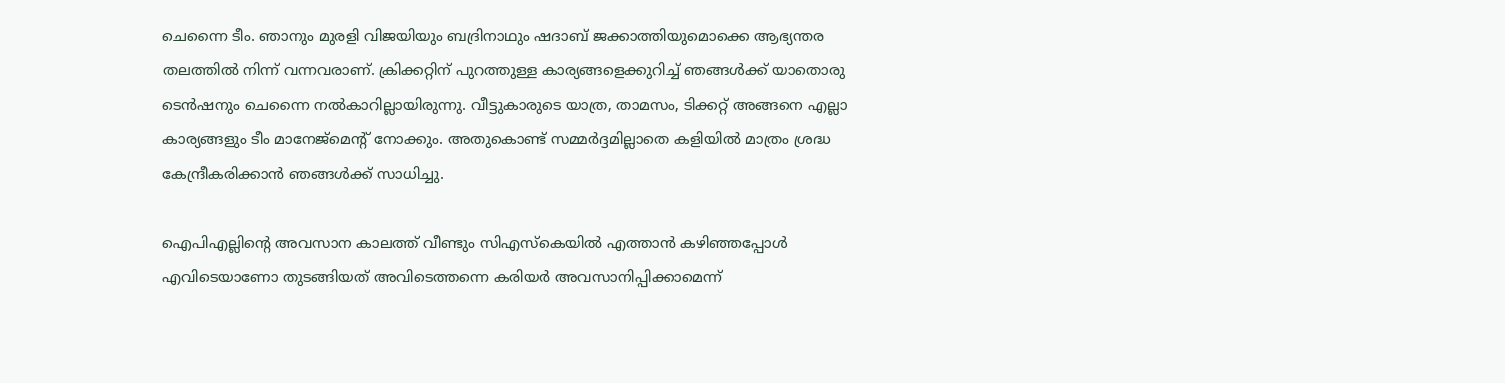ചെന്നൈ ടീം. ഞാനും മുരളി വിജയിയും ബദ്രിനാഥും ഷദാബ് ജക്കാത്തിയുമൊക്കെ ആഭ്യന്തര തലത്തിൽ നിന്ന് വന്നവരാണ്. ക്രിക്കറ്റിന് പുറത്തുള്ള കാര്യങ്ങളെക്കുറിച്ച് ഞങ്ങൾക്ക് യാതൊരു ടെൻഷനും ചെന്നൈ നൽകാറില്ലായിരുന്നു. വീട്ടുകാരുടെ യാത്ര, താമസം, ടിക്കറ്റ് അങ്ങനെ എല്ലാ കാര്യങ്ങളും ടീം മാനേജ്‌മെന്റ് നോക്കും. അതുകൊണ്ട് സമ്മർദ്ദമില്ലാതെ കളിയിൽ മാത്രം ശ്രദ്ധ കേന്ദ്രീകരിക്കാൻ ഞങ്ങൾക്ക് സാധിച്ചു.

ഐപിഎല്ലിന്റെ അവസാന കാലത്ത് വീണ്ടും സിഎസ്‌കെയിൽ എത്താൻ കഴിഞ്ഞപ്പോൾ എവിടെയാണോ തുടങ്ങിയത് അവിടെത്തന്നെ കരിയർ അവസാനിപ്പിക്കാമെന്ന്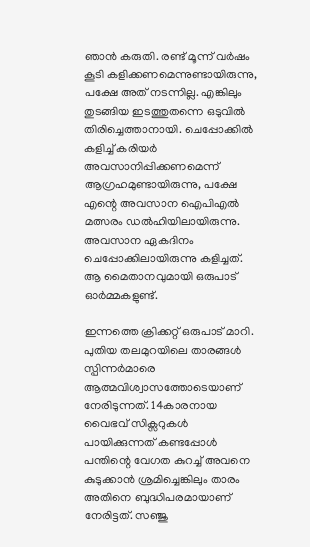ഞാൻ കരുതി. രണ്ട് മൂന്ന് വർഷം കൂടി കളിക്കണമെന്നുണ്ടായിരുന്നു, പക്ഷേ അത് നടന്നില്ല. എങ്കിലും തുടങ്ങിയ ഇടത്തുതന്നെ ഒടുവിൽ തിരിച്ചെത്താനായി. ചെപ്പോക്കിൽ കളിച്ച് കരിയർ അവസാനിപ്പിക്കണമെന്ന് ആഗ്രഹമുണ്ടായിരുന്നു, പക്ഷേ എന്റെ അവസാന ഐപിഎൽ മത്സരം ഡൽഹിയിലായിരുന്നു. അവസാന ഏകദിനം ചെപ്പോക്കിലായിരുന്നു കളിച്ചത്. ആ മൈതാനവുമായി ഒരുപാട് ഓർമ്മകളുണ്ട്.

ഇന്നത്തെ ക്രിക്കറ്റ് ഒരുപാട് മാറി. പുതിയ തലമുറയിലെ താരങ്ങൾ സ്പിന്നർമാരെ ആത്മവിശ്വാസത്തോടെയാണ് നേരിടുന്നത്. 14കാരനായ വൈഭവ് സിക്സറുകൾ പായിക്കുന്നത് കണ്ടപ്പോൾ പന്തിന്റെ വേഗത കുറച്ച് അവനെ കുടുക്കാൻ ശ്രമിച്ചെങ്കിലും താരം അതിനെ ബുദ്ധിപരമായാണ് നേരിട്ടത്. സഞ്ജു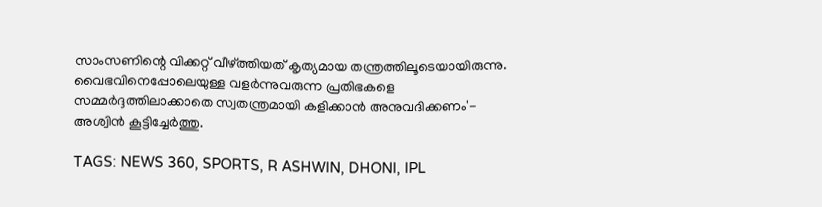സാംസണിന്റെ വിക്കറ്റ് വീഴ്ത്തിയത് കൃത്യമായ തന്ത്രത്തിലൂടെയായിരുന്നു. വൈഭവിനെപ്പോലെയുള്ള വളർന്നുവരുന്ന പ്രതിഭകളെ സമ്മർദ്ദത്തിലാക്കാതെ സ്വതന്ത്രമായി കളിക്കാൻ അനുവദിക്കണം'- അശ്വിൻ കൂട്ടിച്ചേർത്തു.

TAGS: NEWS 360, SPORTS, R ASHWIN, DHONI, IPL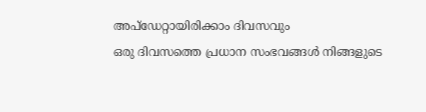അപ്ഡേറ്റായിരിക്കാം ദിവസവും
ഒരു ദിവസത്തെ പ്രധാന സംഭവങ്ങൾ നിങ്ങളുടെ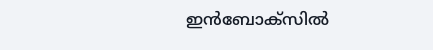ഇൻബോക്സിൽ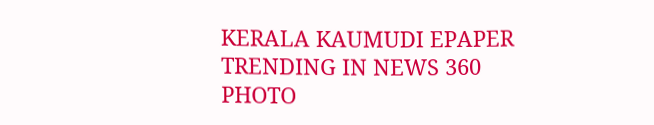KERALA KAUMUDI EPAPER
TRENDING IN NEWS 360
PHOTO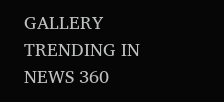GALLERY
TRENDING IN NEWS 360